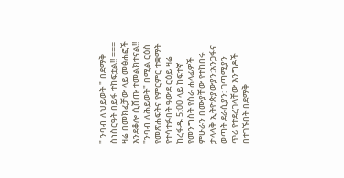" ንባብ ለህይወት " በደማቅ ስነስርዓት በይፋ ተከፍቷል!! === ዛሬ በመክፈቻው ላይ መፅሐፎች እንደቆሎ ሲሸጡ ተመልክተናል!! "ንባብ ለሕይወት" በሚል ርዕስ የመጽሐፍትና የምርምር ተቋማት የተሳተፉበት ዓውደ ርዕይ ዛሬ ከረፋዱ 5:00 ላይ ከፍተኛ የመንግስት የስራ ሐላፊዎች ምሁራን በሙያቸው የተከበሩ ታላላቅ ኢትዮጵያውያን:አንጋፋና ወጣት ደራሲያን: ገጣሚያን ጥሪ የተደረገላቸው እንግዶች በተገኙበት በደማቅ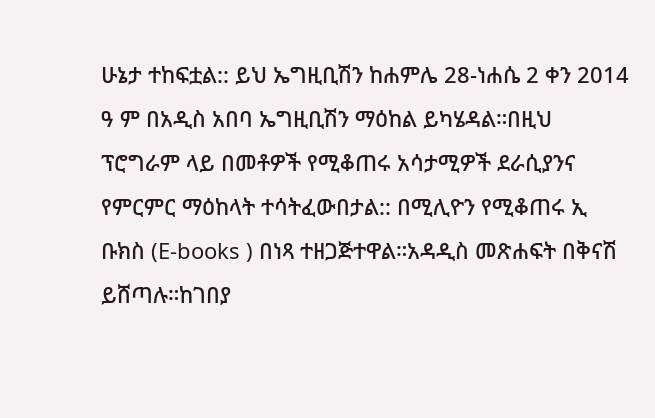ሁኔታ ተከፍቷል:: ይህ ኤግዚቢሽን ከሐምሌ 28-ነሐሴ 2 ቀን 2014 ዓ ም በአዲስ አበባ ኤግዚቢሽን ማዕከል ይካሄዳል።በዚህ ፕሮግራም ላይ በመቶዎች የሚቆጠሩ አሳታሚዎች ደራሲያንና የምርምር ማዕከላት ተሳትፈውበታል:: በሚሊዮን የሚቆጠሩ ኢ ቡክስ (E-books ) በነጻ ተዘጋጅተዋል።አዳዲስ መጽሐፍት በቅናሽ ይሸጣሉ።ከገበያ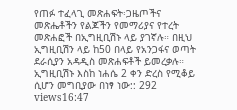የጠፉ ተፈላጊ መጽሐፍት፡ጋዜጦችና መጽሔቶችን የልጆችን የመማሪያና የተረት መጽሐፎች በኢግዚቢሽኑ ላይ ያገኛሉ። በዚህ ኢግዚቢሽን ላይ ከ50 በላይ የአንጋፋና ወጣት ደራሲያን አዳዲስ መጽሐፍቶች ይመረቃሉ። ኢግዚቢሽኑ እስከ ነሐሴ 2 ቀን ድረስ የሚቆይ ሲሆን መግቢያው በነፃ ነው:: 292 views16:47